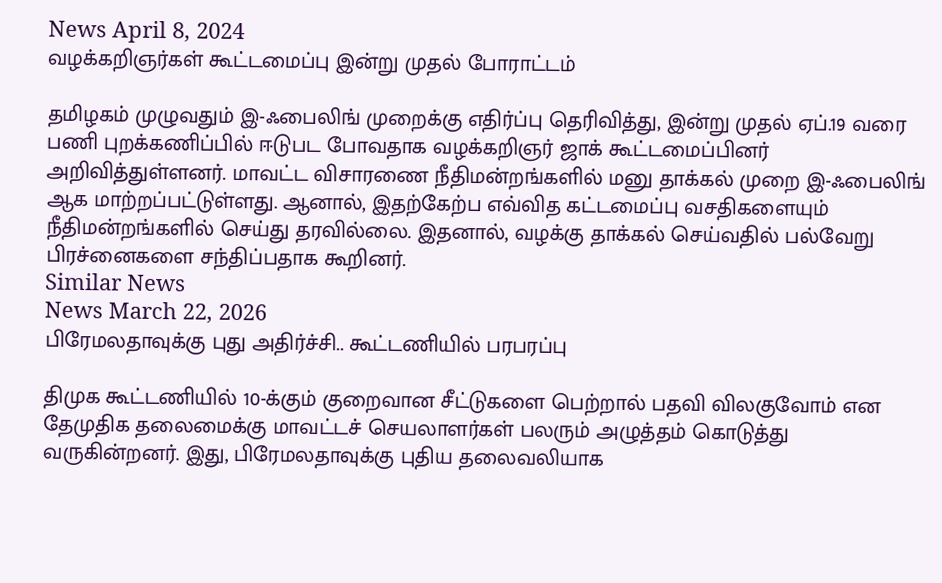News April 8, 2024
வழக்கறிஞர்கள் கூட்டமைப்பு இன்று முதல் போராட்டம்

தமிழகம் முழுவதும் இ-ஃபைலிங் முறைக்கு எதிர்ப்பு தெரிவித்து, இன்று முதல் ஏப்.19 வரை பணி புறக்கணிப்பில் ஈடுபட போவதாக வழக்கறிஞர் ஜாக் கூட்டமைப்பினர் அறிவித்துள்ளனர். மாவட்ட விசாரணை நீதிமன்றங்களில் மனு தாக்கல் முறை இ-ஃபைலிங் ஆக மாற்றப்பட்டுள்ளது. ஆனால், இதற்கேற்ப எவ்வித கட்டமைப்பு வசதிகளையும் நீதிமன்றங்களில் செய்து தரவில்லை. இதனால், வழக்கு தாக்கல் செய்வதில் பல்வேறு பிரச்னைகளை சந்திப்பதாக கூறினர்.
Similar News
News March 22, 2026
பிரேமலதாவுக்கு புது அதிர்ச்சி.. கூட்டணியில் பரபரப்பு

திமுக கூட்டணியில் 10-க்கும் குறைவான சீட்டுகளை பெற்றால் பதவி விலகுவோம் என தேமுதிக தலைமைக்கு மாவட்டச் செயலாளர்கள் பலரும் அழுத்தம் கொடுத்து வருகின்றனர். இது, பிரேமலதாவுக்கு புதிய தலைவலியாக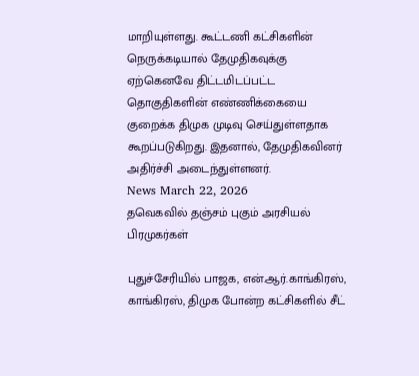மாறியுள்ளது. கூட்டணி கட்சிகளின் நெருக்கடியால் தேமுதிகவுக்கு ஏற்கெனவே திட்டமிடப்பட்ட தொகுதிகளின் எண்ணிக்கையை குறைக்க திமுக முடிவு செய்துள்ளதாக கூறப்படுகிறது. இதனால், தேமுதிகவினர் அதிர்ச்சி அடைந்துள்ளனர்.
News March 22, 2026
தவெகவில் தஞ்சம் புகும் அரசியல் பிரமுகர்கள்

புதுச்சேரியில் பாஜக, என்.ஆர்.காங்கிரஸ், காங்கிரஸ், திமுக போன்ற கட்சிகளில் சீட்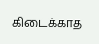கிடைக்காத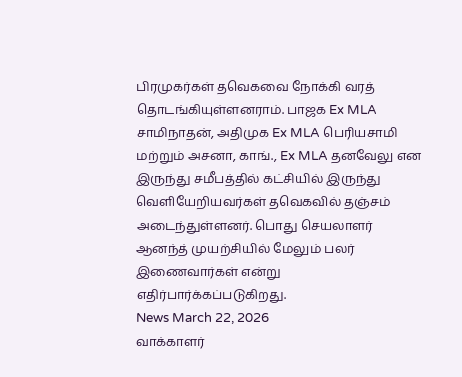பிரமுகர்கள் தவெகவை நோக்கி வரத் தொடங்கியுள்ளனராம். பாஜக Ex MLA சாமிநாதன், அதிமுக Ex MLA பெரியசாமி மற்றும் அசனா, காங்., Ex MLA தனவேலு என இருந்து சமீபத்தில் கட்சியில் இருந்து வெளியேறியவர்கள் தவெகவில் தஞ்சம் அடைந்துள்ளனர். பொது செயலாளர் ஆனந்த் முயற்சியில் மேலும் பலர் இணைவார்கள் என்று எதிர்பார்க்கப்படுகிறது.
News March 22, 2026
வாக்காளர்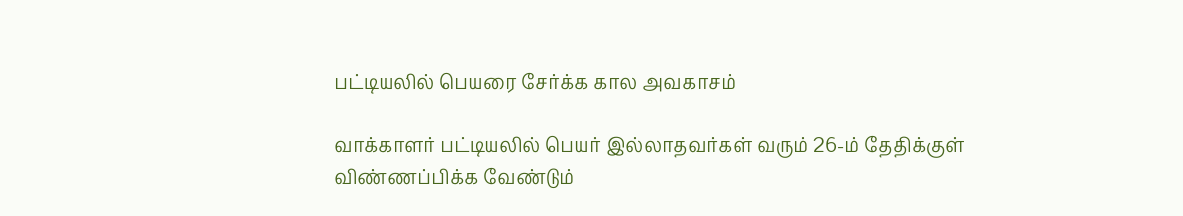பட்டியலில் பெயரை சேர்க்க கால அவகாசம்

வாக்காளர் பட்டியலில் பெயர் இல்லாதவர்கள் வரும் 26-ம் தேதிக்குள் விண்ணப்பிக்க வேண்டும்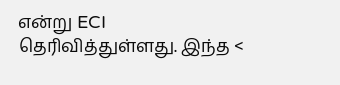என்று ECI தெரிவித்துள்ளது. இந்த <